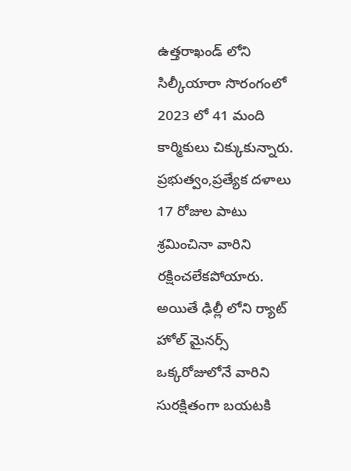ఉత్తరాఖండ్ లోని సిల్కీయారా సొరంగంలో 2023 లో 41 మంది కార్మికులు చిక్కుకున్నారు. ప్రభుత్వం,ప్రత్యేక దళాలు 17 రోజుల పాటు శ్రమించినా వారిని రక్షించలేకపోయారు. అయితే ఢిల్లీ లోని ర్యాట్ హోల్ మైనర్స్ ఒక్కరోజులోనే వారిని సురక్షితంగా బయటకి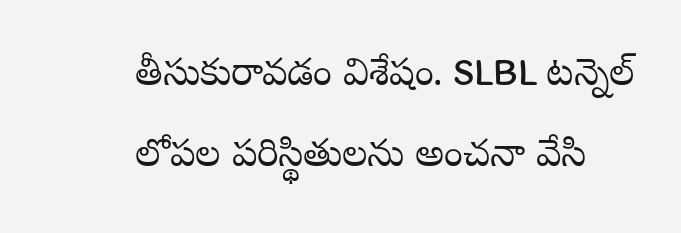తీసుకురావడం విశేషం. SLBL టన్నెల్ లోపల పరిస్థితులను అంచనా వేసి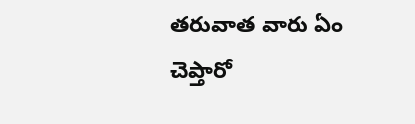తరువాత వారు ఏం చెప్తారో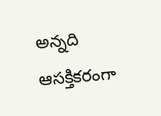అన్నది ఆసక్తికరంగా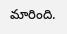మారింది.